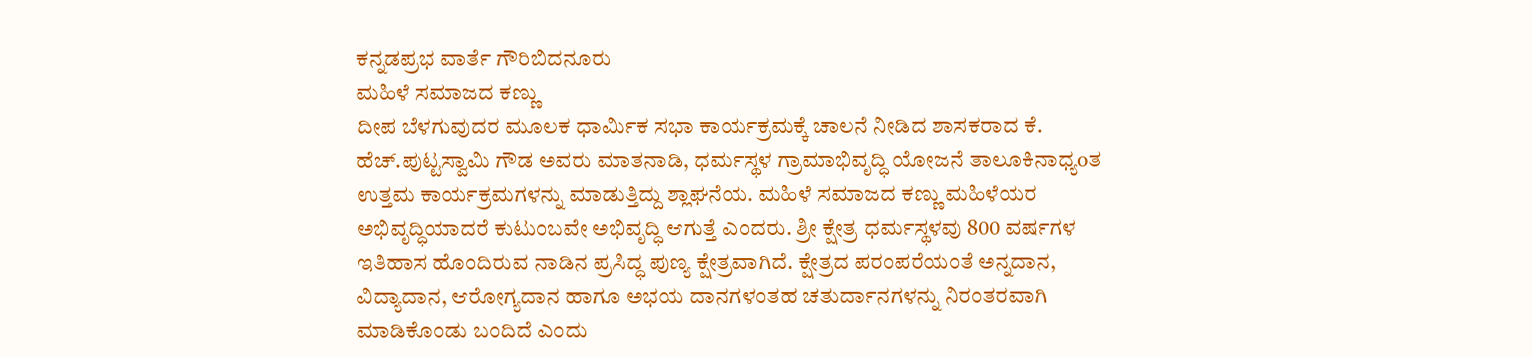ಕನ್ನಡಪ್ರಭ ವಾರ್ತೆ ಗೌರಿಬಿದನೂರು
ಮಹಿಳೆ ಸಮಾಜದ ಕಣ್ಣು
ದೀಪ ಬೆಳಗುವುದರ ಮೂಲಕ ಧಾರ್ಮಿಕ ಸಭಾ ಕಾರ್ಯಕ್ರಮಕ್ಕೆ ಚಾಲನೆ ನೀಡಿದ ಶಾಸಕರಾದ ಕೆ. ಹೆಚ್.ಪುಟ್ಟಸ್ವಾಮಿ ಗೌಡ ಅವರು ಮಾತನಾಡಿ, ಧರ್ಮಸ್ಥಳ ಗ್ರಾಮಾಭಿವೃದ್ಧಿ ಯೋಜನೆ ತಾಲೂಕಿನಾಧ್ಯoತ ಉತ್ತಮ ಕಾರ್ಯಕ್ರಮಗಳನ್ನು ಮಾಡುತ್ತಿದ್ದು ಶ್ಲಾಘನೆಯ. ಮಹಿಳೆ ಸಮಾಜದ ಕಣ್ಣು ಮಹಿಳೆಯರ ಅಭಿವೃದ್ಧಿಯಾದರೆ ಕುಟುಂಬವೇ ಅಭಿವೃದ್ಧಿ ಆಗುತ್ತೆ ಎಂದರು. ಶ್ರೀ ಕ್ಷೇತ್ರ ಧರ್ಮಸ್ಥಳವು 800 ವರ್ಷಗಳ ಇತಿಹಾಸ ಹೊಂದಿರುವ ನಾಡಿನ ಪ್ರಸಿದ್ಧ ಪುಣ್ಯ ಕ್ಷೇತ್ರವಾಗಿದೆ. ಕ್ಷೇತ್ರದ ಪರಂಪರೆಯಂತೆ ಅನ್ನದಾನ, ವಿದ್ಯಾದಾನ, ಆರೋಗ್ಯದಾನ ಹಾಗೂ ಅಭಯ ದಾನಗಳಂತಹ ಚತುರ್ದಾನಗಳನ್ನು ನಿರಂತರವಾಗಿ ಮಾಡಿಕೊಂಡು ಬಂದಿದೆ ಎಂದು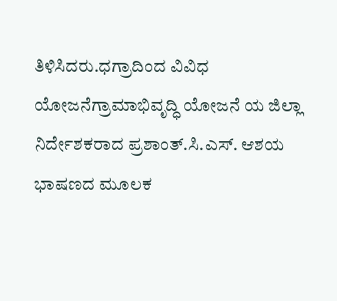ತಿಳಿಸಿದರು.ಧಗ್ರಾದಿಂದ ವಿವಿಧ ಯೋಜನೆಗ್ರಾಮಾಭಿವೃದ್ಧಿ ಯೋಜನೆ ಯ ಜಿಲ್ಲಾ ನಿರ್ದೇಶಕರಾದ ಪ್ರಶಾಂತ್.ಸಿ.ಎಸ್. ಆಶಯ ಭಾಷಣದ ಮೂಲಕ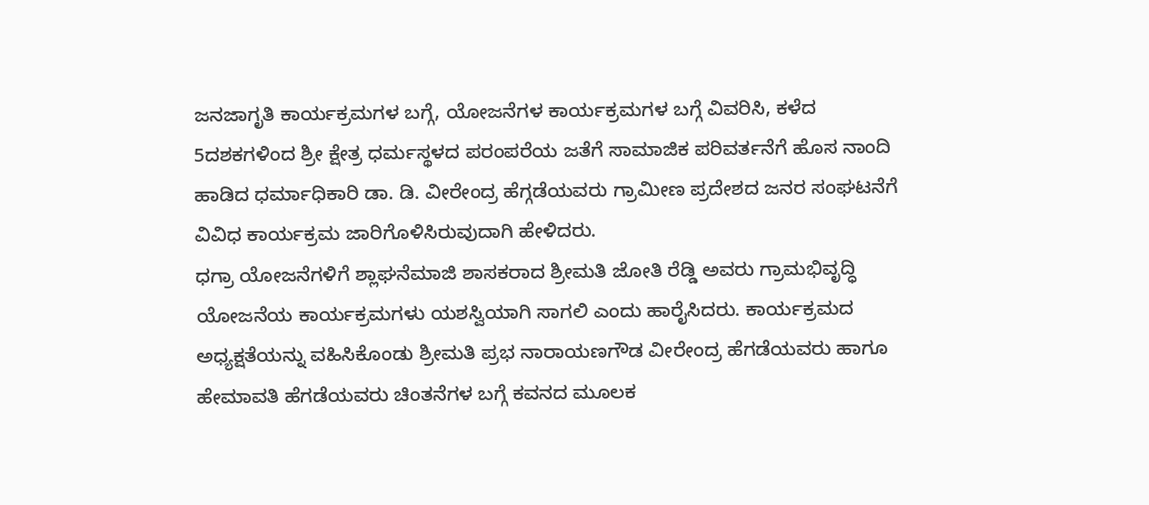ಜನಜಾಗೃತಿ ಕಾರ್ಯಕ್ರಮಗಳ ಬಗ್ಗೆ, ಯೋಜನೆಗಳ ಕಾರ್ಯಕ್ರಮಗಳ ಬಗ್ಗೆ ವಿವರಿಸಿ, ಕಳೆದ 5ದಶಕಗಳಿಂದ ಶ್ರೀ ಕ್ಷೇತ್ರ ಧರ್ಮಸ್ಥಳದ ಪರಂಪರೆಯ ಜತೆಗೆ ಸಾಮಾಜಿಕ ಪರಿವರ್ತನೆಗೆ ಹೊಸ ನಾಂದಿ ಹಾಡಿದ ಧರ್ಮಾಧಿಕಾರಿ ಡಾ. ಡಿ. ವೀರೇಂದ್ರ ಹೆಗ್ಗಡೆಯವರು ಗ್ರಾಮೀಣ ಪ್ರದೇಶದ ಜನರ ಸಂಘಟನೆಗೆ ವಿವಿಧ ಕಾರ್ಯಕ್ರಮ ಜಾರಿಗೊಳಿಸಿರುವುದಾಗಿ ಹೇಳಿದರು.
ಧಗ್ರಾ ಯೋಜನೆಗಳಿಗೆ ಶ್ಲಾಘನೆಮಾಜಿ ಶಾಸಕರಾದ ಶ್ರೀಮತಿ ಜೋತಿ ರೆಡ್ಡಿ ಅವರು ಗ್ರಾಮಭಿವೃದ್ಧಿ ಯೋಜನೆಯ ಕಾರ್ಯಕ್ರಮಗಳು ಯಶಸ್ವಿಯಾಗಿ ಸಾಗಲಿ ಎಂದು ಹಾರೈಸಿದರು. ಕಾರ್ಯಕ್ರಮದ ಅಧ್ಯಕ್ಷತೆಯನ್ನು ವಹಿಸಿಕೊಂಡು ಶ್ರೀಮತಿ ಪ್ರಭ ನಾರಾಯಣಗೌಡ ವೀರೇಂದ್ರ ಹೆಗಡೆಯವರು ಹಾಗೂ ಹೇಮಾವತಿ ಹೆಗಡೆಯವರು ಚಿಂತನೆಗಳ ಬಗ್ಗೆ ಕವನದ ಮೂಲಕ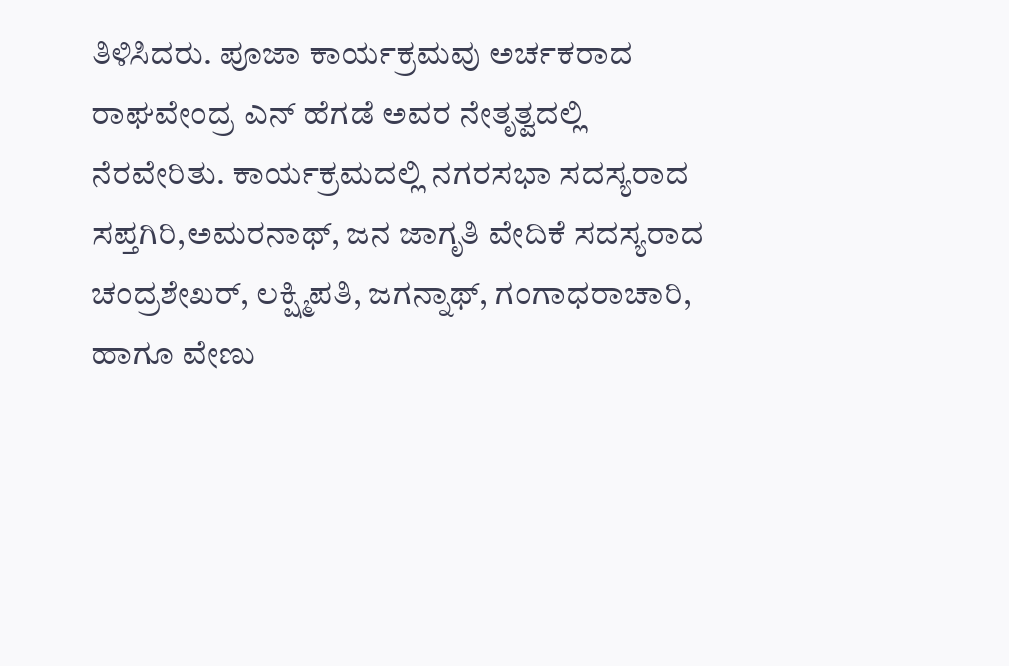ತಿಳಿಸಿದರು. ಪೂಜಾ ಕಾರ್ಯಕ್ರಮವು ಅರ್ಚಕರಾದ ರಾಘವೇಂದ್ರ ಎನ್ ಹೆಗಡೆ ಅವರ ನೇತೃತ್ವದಲ್ಲಿ ನೆರವೇರಿತು. ಕಾರ್ಯಕ್ರಮದಲ್ಲಿ ನಗರಸಭಾ ಸದಸ್ಯರಾದ ಸಪ್ತಗಿರಿ,ಅಮರನಾಥ್, ಜನ ಜಾಗೃತಿ ವೇದಿಕೆ ಸದಸ್ಯರಾದ ಚಂದ್ರಶೇಖರ್, ಲಕ್ಷ್ಮಿಪತಿ, ಜಗನ್ನಾಥ್, ಗಂಗಾಧರಾಚಾರಿ, ಹಾಗೂ ವೇಣು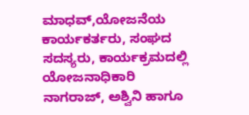ಮಾಧವ್,ಯೋಜನೆಯ ಕಾರ್ಯಕರ್ತರು, ಸಂಘದ ಸದಸ್ಯರು, ಕಾರ್ಯಕ್ರಮದಲ್ಲಿ ಯೋಜನಾಧಿಕಾರಿ ನಾಗರಾಜ್, ಅಶ್ವಿನಿ ಹಾಗೂ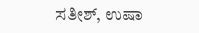ಸತೀಶ್, ಉಷಾ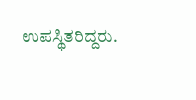ಉಪಸ್ಥಿತರಿದ್ದರು.